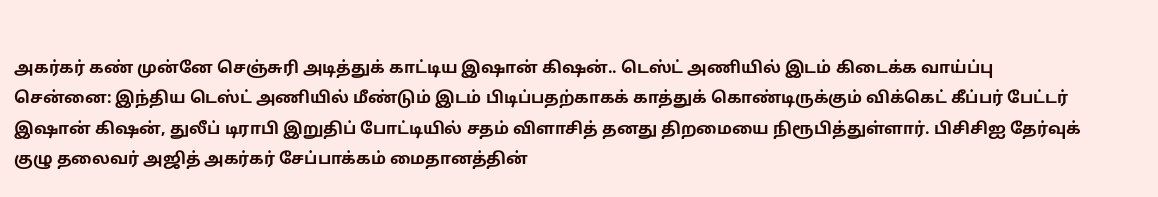அகர்கர் கண் முன்னே செஞ்சுரி அடித்துக் காட்டிய இஷான் கிஷன்.. டெஸ்ட் அணியில் இடம் கிடைக்க வாய்ப்பு
சென்னை: இந்திய டெஸ்ட் அணியில் மீண்டும் இடம் பிடிப்பதற்காகக் காத்துக் கொண்டிருக்கும் விக்கெட் கீப்பர் பேட்டர் இஷான் கிஷன், துலீப் டிராபி இறுதிப் போட்டியில் சதம் விளாசித் தனது திறமையை நிரூபித்துள்ளார். பிசிசிஐ தேர்வுக் குழு தலைவர் அஜித் அகர்கர் சேப்பாக்கம் மைதானத்தின்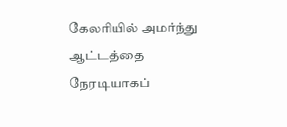கேலரியில் அமர்ந்து ஆட்டத்தை நேரடியாகப்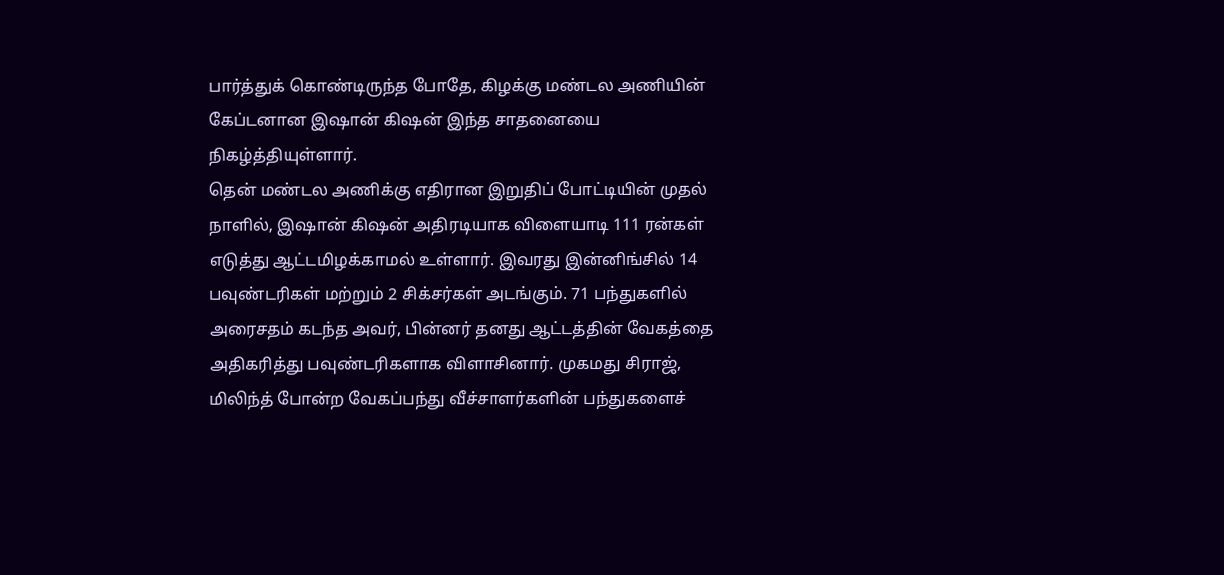பார்த்துக் கொண்டிருந்த போதே, கிழக்கு மண்டல அணியின் கேப்டனான இஷான் கிஷன் இந்த சாதனையை நிகழ்த்தியுள்ளார்.
தென் மண்டல அணிக்கு எதிரான இறுதிப் போட்டியின் முதல் நாளில், இஷான் கிஷன் அதிரடியாக விளையாடி 111 ரன்கள் எடுத்து ஆட்டமிழக்காமல் உள்ளார். இவரது இன்னிங்சில் 14 பவுண்டரிகள் மற்றும் 2 சிக்சர்கள் அடங்கும். 71 பந்துகளில் அரைசதம் கடந்த அவர், பின்னர் தனது ஆட்டத்தின் வேகத்தை அதிகரித்து பவுண்டரிகளாக விளாசினார். முகமது சிராஜ், மிலிந்த் போன்ற வேகப்பந்து வீச்சாளர்களின் பந்துகளைச்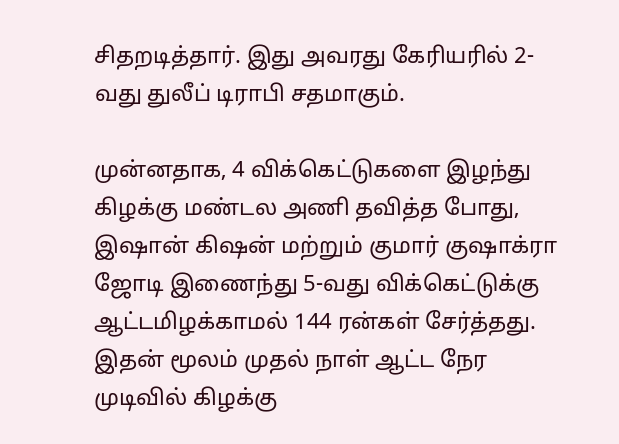சிதறடித்தார். இது அவரது கேரியரில் 2-வது துலீப் டிராபி சதமாகும்.

முன்னதாக, 4 விக்கெட்டுகளை இழந்து கிழக்கு மண்டல அணி தவித்த போது, இஷான் கிஷன் மற்றும் குமார் குஷாக்ரா ஜோடி இணைந்து 5-வது விக்கெட்டுக்கு ஆட்டமிழக்காமல் 144 ரன்கள் சேர்த்தது. இதன் மூலம் முதல் நாள் ஆட்ட நேர முடிவில் கிழக்கு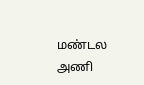மண்டல அணி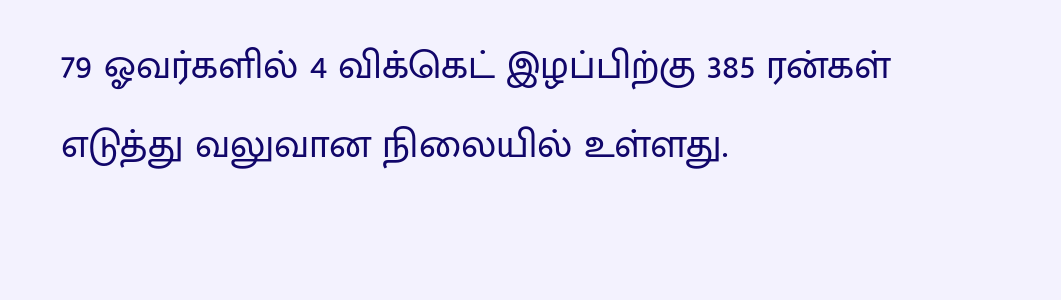79 ஓவர்களில் 4 விக்கெட் இழப்பிற்கு 385 ரன்கள் எடுத்து வலுவான நிலையில் உள்ளது.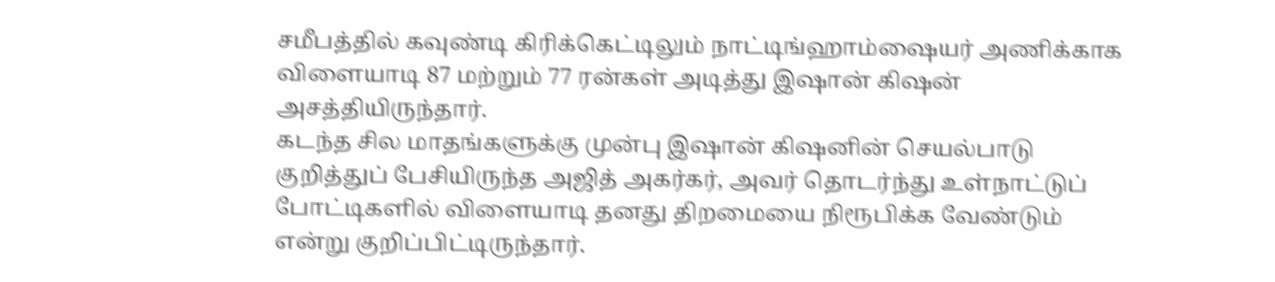சமீபத்தில் கவுண்டி கிரிக்கெட்டிலும் நாட்டிங்ஹாம்ஷையர் அணிக்காக விளையாடி 87 மற்றும் 77 ரன்கள் அடித்து இஷான் கிஷன் அசத்தியிருந்தார்.
கடந்த சில மாதங்களுக்கு முன்பு இஷான் கிஷனின் செயல்பாடு குறித்துப் பேசியிருந்த அஜித் அகர்கர், அவர் தொடர்ந்து உள்நாட்டுப் போட்டிகளில் விளையாடி தனது திறமையை நிரூபிக்க வேண்டும் என்று குறிப்பிட்டிருந்தார்.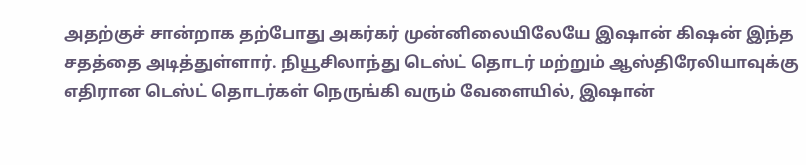அதற்குச் சான்றாக தற்போது அகர்கர் முன்னிலையிலேயே இஷான் கிஷன் இந்த சதத்தை அடித்துள்ளார். நியூசிலாந்து டெஸ்ட் தொடர் மற்றும் ஆஸ்திரேலியாவுக்கு எதிரான டெஸ்ட் தொடர்கள் நெருங்கி வரும் வேளையில், இஷான்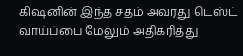கிஷனின் இந்த சதம் அவரது டெஸ்ட் வாய்ப்பை மேலும் அதிகரித்து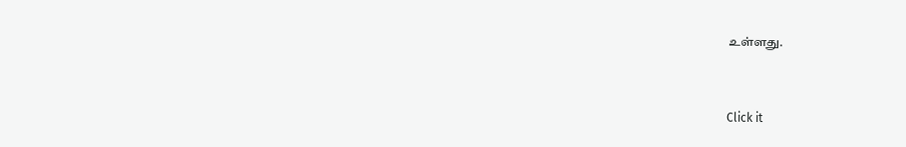உள்ளது.


Click it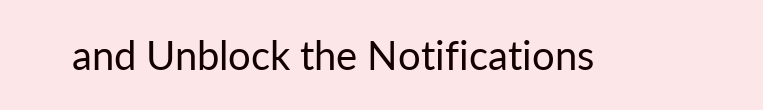and Unblock the Notifications